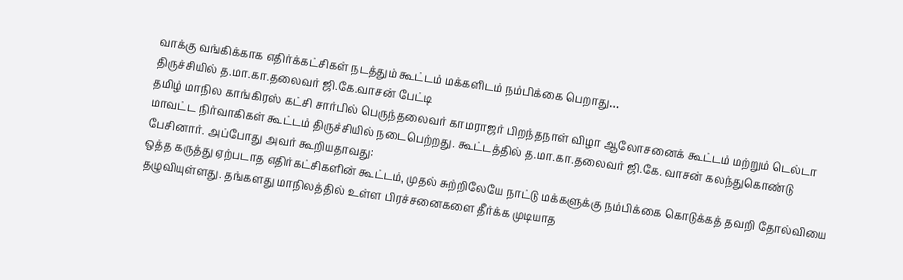வாக்கு வங்கிக்காக எதிர்க்கட்சிகள் நடத்தும் கூட்டம் மக்களிடம் நம்பிக்கை பெறாது…
திருச்சியில் த.மா.கா.தலைவர் ஜி.கே.வாசன் பேட்டி
தமிழ் மாநில காங்கிரஸ் கட்சி சார்பில் பெருந்தலைவர் காமராஜர் பிறந்தநாள் விழா ஆலோசனைக் கூட்டம் மற்றும் டெல்டா மாவட்ட நிர்வாகிகள் கூட்டம் திருச்சியில் நடைபெற்றது. கூட்டத்தில் த.மா.கா.தலைவர் ஜி.கே. வாசன் கலந்துகொண்டு பேசினார். அப்போது அவர் கூறியதாவது:
ஒத்த கருத்து ஏற்படாத எதிர்கட்சிகளின் கூட்டம், முதல் சுற்றிலேயே நாட்டு மக்களுக்கு நம்பிக்கை கொடுக்கத் தவறி தோல்வியை தழுவியுள்ளது. தங்களது மாநிலத்தில் உள்ள பிரச்சனைகளை தீர்க்க முடியாத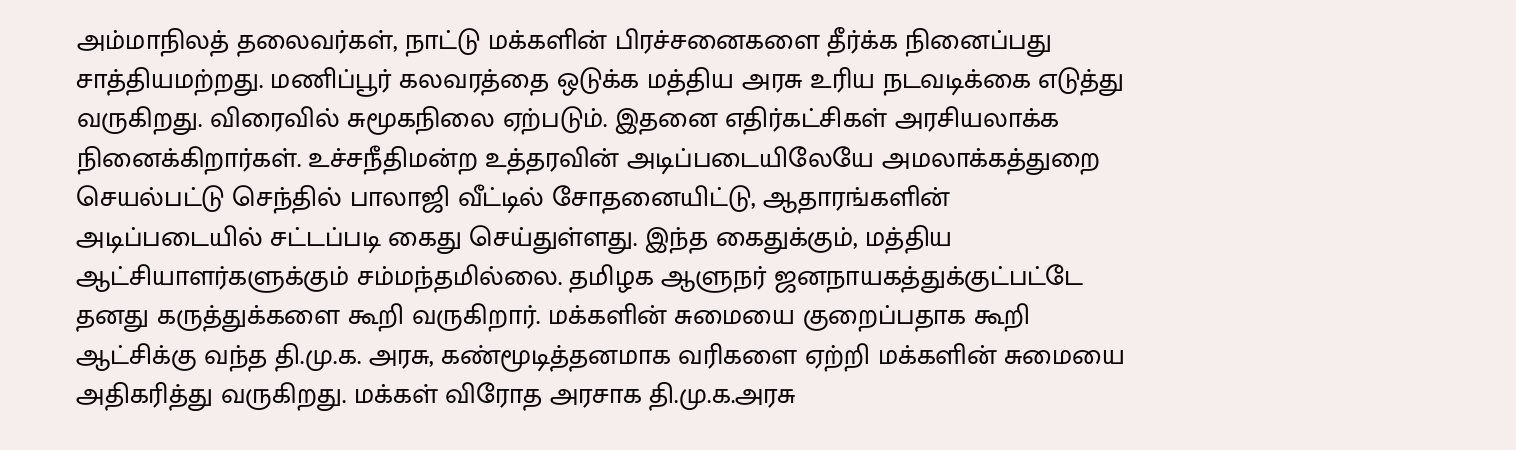அம்மாநிலத் தலைவர்கள், நாட்டு மக்களின் பிரச்சனைகளை தீர்க்க நினைப்பது சாத்தியமற்றது. மணிப்பூர் கலவரத்தை ஒடுக்க மத்திய அரசு உரிய நடவடிக்கை எடுத்து வருகிறது. விரைவில் சுமூகநிலை ஏற்படும். இதனை எதிர்கட்சிகள் அரசியலாக்க நினைக்கிறார்கள். உச்சநீதிமன்ற உத்தரவின் அடிப்படையிலேயே அமலாக்கத்துறை செயல்பட்டு செந்தில் பாலாஜி வீட்டில் சோதனையிட்டு, ஆதாரங்களின் அடிப்படையில் சட்டப்படி கைது செய்துள்ளது. இந்த கைதுக்கும், மத்திய ஆட்சியாளர்களுக்கும் சம்மந்தமில்லை. தமிழக ஆளுநர் ஜனநாயகத்துக்குட்பட்டே தனது கருத்துக்களை கூறி வருகிறார். மக்களின் சுமையை குறைப்பதாக கூறி ஆட்சிக்கு வந்த தி.மு.க. அரசு, கண்மூடித்தனமாக வரிகளை ஏற்றி மக்களின் சுமையை அதிகரித்து வருகிறது. மக்கள் விரோத அரசாக தி.மு.க.அரசு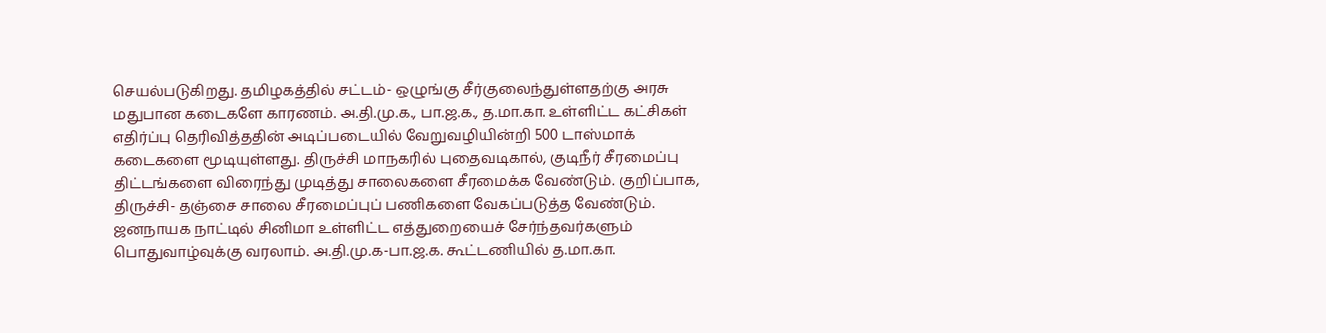செயல்படுகிறது. தமிழகத்தில் சட்டம்- ஒழுங்கு சீர்குலைந்துள்ளதற்கு அரசு மதுபான கடைகளே காரணம். அ.தி.மு.க., பா.ஜ.க., த.மா.கா. உள்ளிட்ட கட்சிகள் எதிர்ப்பு தெரிவித்ததின் அடிப்படையில் வேறுவழியின்றி 500 டாஸ்மாக் கடைகளை மூடியுள்ளது. திருச்சி மாநகரில் புதைவடிகால், குடிநீர் சீரமைப்பு திட்டங்களை விரைந்து முடித்து சாலைகளை சீரமைக்க வேண்டும். குறிப்பாக, திருச்சி- தஞ்சை சாலை சீரமைப்புப் பணிகளை வேகப்படுத்த வேண்டும். ஜனநாயக நாட்டில் சினிமா உள்ளிட்ட எத்துறையைச் சேர்ந்தவர்களும் பொதுவாழ்வுக்கு வரலாம். அ.தி.மு.க-பா.ஜ.க. கூட்டணியில் த.மா.கா.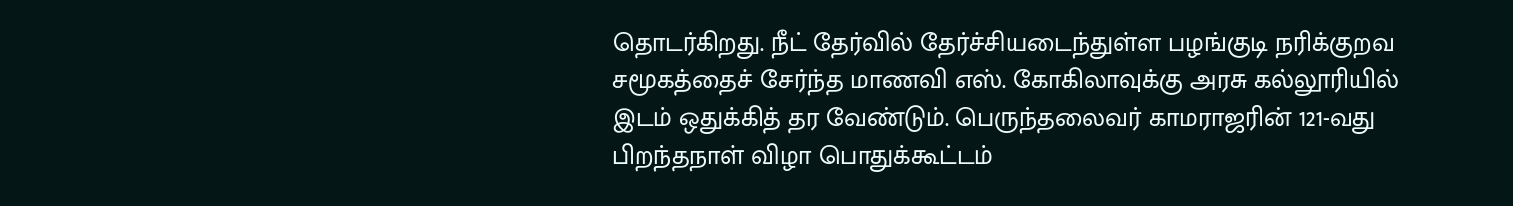தொடர்கிறது. நீட் தேர்வில் தேர்ச்சியடைந்துள்ள பழங்குடி நரிக்குறவ சமூகத்தைச் சேர்ந்த மாணவி எஸ். கோகிலாவுக்கு அரசு கல்லூரியில் இடம் ஒதுக்கித் தர வேண்டும். பெருந்தலைவர் காமராஜரின் 121-வது பிறந்தநாள் விழா பொதுக்கூட்டம்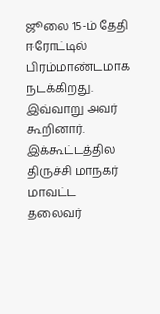ஜூலை 15-ம் தேதி ஈரோட்டில் பிரம்மாண்டமாக நடக்கிறது. இவ்வாறு அவர் கூறினார். இக்கூட்டத்தில திருச்சி மாநகர் மாவட்ட தலைவர்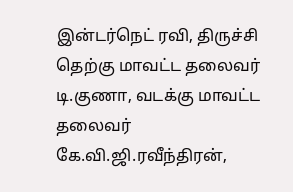இன்டர்நெட் ரவி, திருச்சி தெற்கு மாவட்ட தலைவர் டி.குணா, வடக்கு மாவட்ட தலைவர் கே.வி.ஜி.ரவீந்திரன்,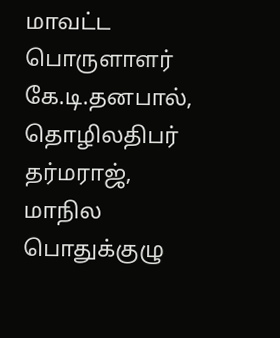மாவட்ட பொருளாளர் கே.டி.தனபால், தொழிலதிபர் தர்மராஜ், மாநில பொதுக்குழு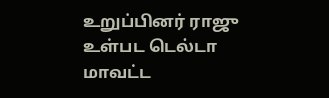உறுப்பினர் ராஜு உள்பட டெல்டா மாவட்ட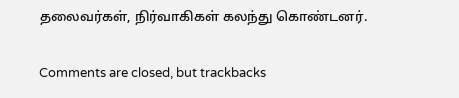தலைவர்கள், நிர்வாகிகள் கலந்து கொண்டனர்.

Comments are closed, but trackbacks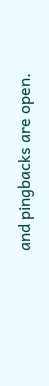and pingbacks are open.